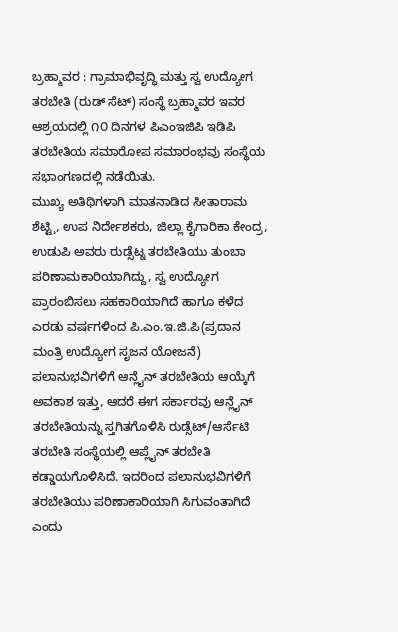ಬ್ರಹ್ಮಾವರ : ಗ್ರಾಮಾಭಿವೃದ್ಧಿ ಮತ್ತು ಸ್ವ ಉದ್ಯೋಗ ತರಬೇತಿ (ರುಡ್ ಸೆಟ್) ಸಂಸ್ಥೆ ಬ್ರಹ್ಮಾವರ ಇವರ ಆಶ್ರಯದಲ್ಲಿ ೧೦ ದಿನಗಳ ಪಿಎಂಇಜಿಪಿ ಇಡಿಪಿ ತರಬೇತಿಯ ಸಮಾರೋಪ ಸಮಾರಂಭವು ಸಂಸ್ಥೆಯ ಸಭಾಂಗಣದಲ್ಲಿ ನಡೆಯಿತು.
ಮುಖ್ಯ ಅತಿಥಿಗಳಾಗಿ ಮಾತನಾಡಿದ ಸೀತಾರಾಮ ಶೆಟ್ಟಿ¸, ಉಪ ನಿರ್ದೇಶಕರು, ಜಿಲ್ಲಾ ಕೈಗಾರಿಕಾ ಕೇಂದ್ರ, ಉಡುಪಿ ಅವರು ರುಡ್ಸೆಟ್ನ ತರಬೇತಿಯು ತುಂಬಾ ಪರಿಣಾಮಕಾರಿಯಾಗಿದ್ದು, ಸ್ವ ಉದ್ಯೋಗ ಪ್ರಾರಂಬಿಸಲು ಸಹಕಾರಿಯಾಗಿದೆ ಹಾಗೂ ಕಳೆದ ಎರಡು ವರ್ಷಗಳಿಂದ ಪಿ.ಎಂ.ಇ.ಜಿ.ಪಿ(ಪ್ರದಾನ ಮಂತ್ರಿ ಉದ್ಯೋಗ ಸೃಜನ ಯೋಜನೆ) ಪಲಾನುಭವಿಗಳಿಗೆ ಆನ್ಲೈನ್ ತರಬೇತಿಯ ಆಯ್ಕೆಗೆ ಅವಕಾಶ ಇತ್ತು, ಆದರೆ ಈಗ ಸರ್ಕಾರವು ಆನ್ಲೈನ್ ತರಬೇತಿಯನ್ನು ಸ್ತಗಿತಗೊಳಿಸಿ ರುಡ್ಸೆಟ್/ಆರ್ಸೆಟಿ ತರಬೇತಿ ಸಂಸ್ಥೆಯಲ್ಲಿ ಆಪ್ಲೈನ್ ತರಬೇತಿ ಕಡ್ಡಾಯಗೊಳಿಸಿದೆ. ಇದರಿಂದ ಪಲಾನುಭವಿಗಳಿಗೆ ತರಬೇತಿಯು ಪರಿಣಾಕಾರಿಯಾಗಿ ಸಿಗುವಂತಾಗಿದೆ ಎಂದು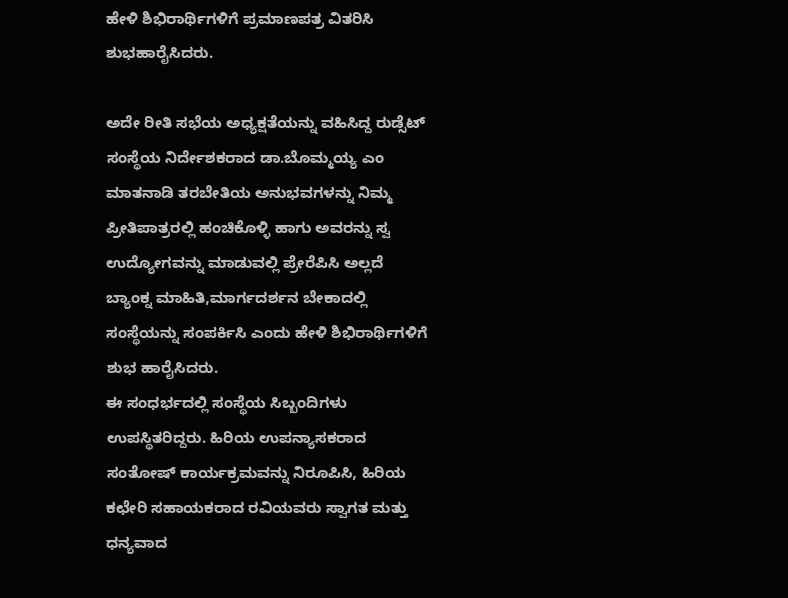ಹೇಳಿ ಶಿಭಿರಾರ್ಥಿಗಳಿಗೆ ಪ್ರಮಾಣಪತ್ರ ವಿತರಿಸಿ ಶುಭಹಾರೈಸಿದರು.

ಅದೇ ರೀತಿ ಸಭೆಯ ಅಧ್ಯಕ್ಷತೆಯನ್ನು ವಹಿಸಿದ್ದ ರುಡ್ಸೆಟ್ ಸಂಸ್ಥೆಯ ನಿರ್ದೇಶಕರಾದ ಡಾ.ಬೊಮ್ಮಯ್ಯ ಎಂ ಮಾತನಾಡಿ ತರಬೇತಿಯ ಅನುಭವಗಳನ್ನು ನಿಮ್ಮ ಪ್ರೀತಿಪಾತ್ರರಲ್ಲಿ ಹಂಚಿಕೊಳ್ಳಿ ಹಾಗು ಅವರನ್ನು ಸ್ವ ಉದ್ಯೋಗವನ್ನು ಮಾಡುವಲ್ಲಿ ಪ್ರೇರೆಪಿಸಿ ಅಲ್ಲದೆ ಬ್ಯಾಂಕ್ನ ಮಾಹಿತಿ,ಮಾರ್ಗದರ್ಶನ ಬೇಕಾದಲ್ಲಿ ಸಂಸ್ಥೆಯನ್ನು ಸಂಪರ್ಕಿಸಿ ಎಂದು ಹೇಳಿ ಶಿಭಿರಾರ್ಥಿಗಳಿಗೆ ಶುಭ ಹಾರೈಸಿದರು.
ಈ ಸಂಧರ್ಭದಲ್ಲಿ ಸಂಸ್ಥೆಯ ಸಿಬ್ಬಂದಿಗಳು ಉಪಸ್ಥಿತರಿದ್ದರು. ಹಿರಿಯ ಉಪನ್ಯಾಸಕರಾದ ಸಂತೋಷ್ ಕಾರ್ಯಕ್ರಮವನ್ನು ನಿರೂಪಿಸಿ, ಹಿರಿಯ ಕಛೇರಿ ಸಹಾಯಕರಾದ ರವಿಯವರು ಸ್ವಾಗತ ಮತ್ತು ಧನ್ಯವಾದ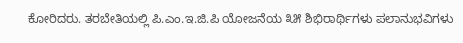ಕೋರಿದರು. ತರಬೇತಿಯಲ್ಲಿ ಪಿ.ಎಂ.ಇ.ಜಿ.ಪಿ ಯೋಜನೆಯ ೩೫ ಶಿಭಿರಾರ್ಥಿಗಳು ಪಲಾನುಭವಿಗಳು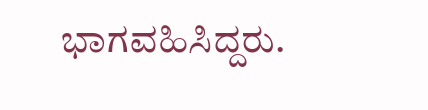ಭಾಗವಹಿಸಿದ್ದರು.